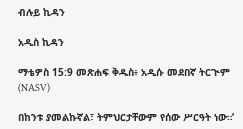ብሉይ ኪዳን

አዲስ ኪዳን

ማቴዎስ 15:9 መጽሐፍ ቅዱስ፥ አዲሱ መደበኛ ትርጒም (NASV)

በከንቱ ያመልኩኛል፣ ትምህርታቸውም የሰው ሥርዓት ነው።’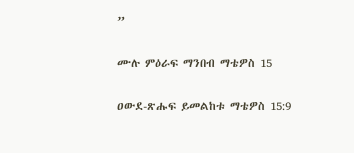”

ሙሉ ምዕራፍ ማንበብ ማቴዎስ 15

ዐውደ-ጽሑፍ ይመልከቱ ማቴዎስ 15:9